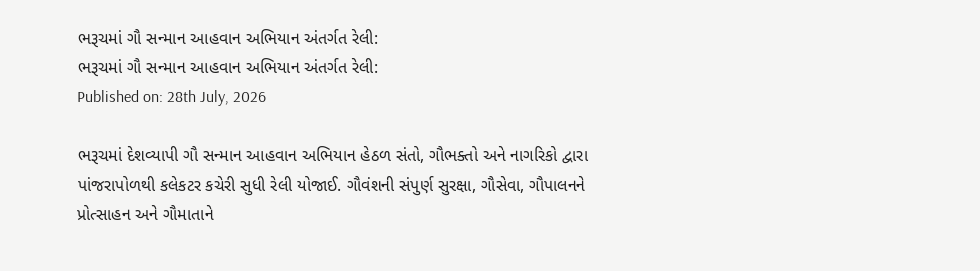ભરૂચમાં ગૌ સન્માન આહવાન અભિયાન અંતર્ગત રેલી:
ભરૂચમાં ગૌ સન્માન આહવાન અભિયાન અંતર્ગત રેલી:
Published on: 28th July, 2026

ભરૂચમાં દેશવ્યાપી ગૌ સન્માન આહવાન અભિયાન હેઠળ સંતો, ગૌભક્તો અને નાગરિકો દ્વારા પાંજરાપોળથી કલેકટર કચેરી સુધી રેલી યોજાઈ. ગૌવંશની સંપુર્ણ સુરક્ષા, ગૌસેવા, ગૌપાલનને પ્રોત્સાહન અને ગૌમાતાને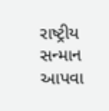રાષ્ટ્રીય સન્માન આપવા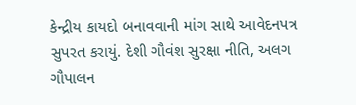કેન્દ્રીય કાયદો બનાવવાની માંગ સાથે આવેદનપત્ર સુપરત કરાયું. દેશી ગૌવંશ સુરક્ષા નીતિ, અલગ ગૌપાલન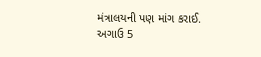મંત્રાલયની પણ માંગ કરાઈ. અગાઉ 5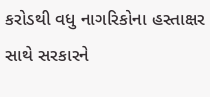કરોડથી વધુ નાગરિકોના હસ્તાક્ષર સાથે સરકારને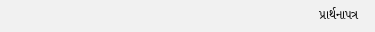પ્રાર્થનાપત્ર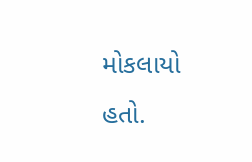મોકલાયો હતો.